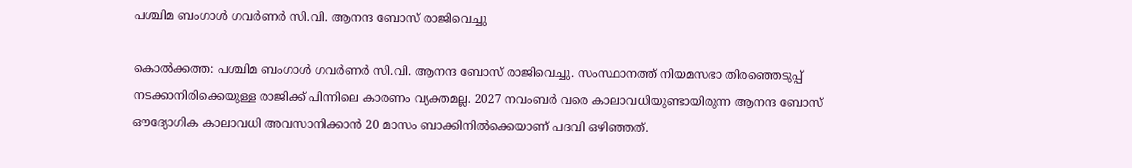പശ്ചിമ ബംഗാള്‍ ഗവര്‍ണര്‍ സി.വി. ആനന്ദ ബോസ് രാജിവെച്ചു

കൊല്‍ക്കത്ത: പശ്ചിമ ബംഗാള്‍ ഗവര്‍ണര്‍ സി.വി. ആനന്ദ ബോസ് രാജിവെച്ചു. സംസ്ഥാനത്ത് നിയമസഭാ തിരഞ്ഞെടുപ്പ് നടക്കാനിരിക്കെയുള്ള രാജിക്ക് പിന്നിലെ കാരണം വ്യക്തമല്ല. 2027 നവംബര്‍ വരെ കാലാവധിയുണ്ടായിരുന്ന ആനന്ദ ബോസ് ഔദ്യോഗിക കാലാവധി അവസാനിക്കാന്‍ 20 മാസം ബാക്കിനില്‍ക്കെയാണ് പദവി ഒഴിഞ്ഞത്.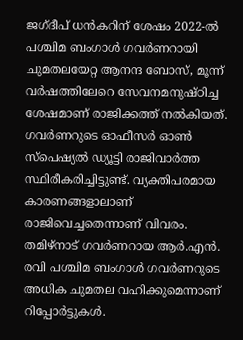ജഗ്ദീപ് ധന്‍കറിന് ശേഷം 2022-ല്‍ പശ്ചിമ ബംഗാള്‍ ഗവര്‍ണറായി ചുമതലയേറ്റ ആനന്ദ ബോസ്, മൂന്ന് വര്‍ഷത്തിലേറെ സേവനമനുഷ്ഠിച്ച ശേഷമാണ് രാജിക്കത്ത് നല്‍കിയത്. ഗവര്‍ണറുടെ ഓഫീസര്‍ ഓണ്‍ സ്‌പെഷ്യല്‍ ഡ്യൂട്ടി രാജിവാര്‍ത്ത സ്ഥിരീകരിച്ചിട്ടുണ്ട്. വ്യക്തിപരമായ കാരണങ്ങളാലാണ് രാജിവെച്ചതെന്നാണ് വിവരം. തമിഴ്‌നാട് ഗവര്‍ണറായ ആര്‍.എന്‍. രവി പശ്ചിമ ബംഗാള്‍ ഗവര്‍ണറുടെ അധിക ചുമതല വഹിക്കുമെന്നാണ് റിപ്പോര്‍ട്ടുകള്‍.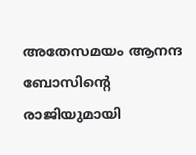അതേസമയം ആനന്ദ ബോസിന്റെ രാജിയുമായി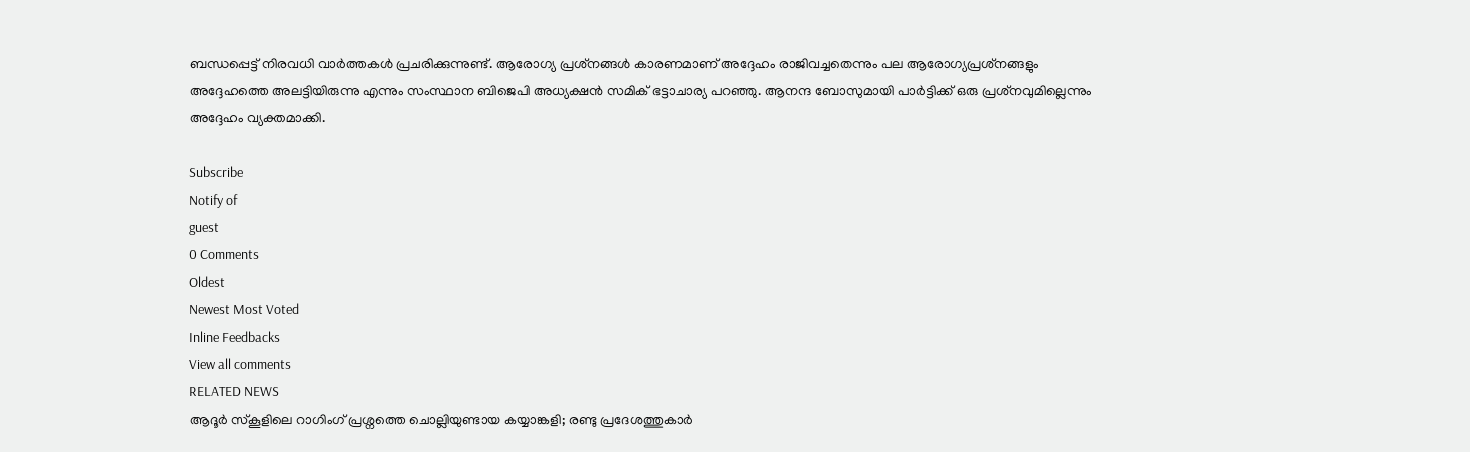ബന്ധപ്പെട്ട് നിരവധി വാര്‍ത്തകള്‍ പ്രചരിക്കുന്നുണ്ട്. ആരോഗ്യ പ്രശ്‌നങ്ങള്‍ കാരണമാണ് അദ്ദേഹം രാജിവച്ചതെന്നും പല ആരോഗ്യപ്രശ്‌നങ്ങളും അദ്ദേഹത്തെ അലട്ടിയിരുന്നു എന്നും സംസ്ഥാന ബിജെപി അധ്യക്ഷന്‍ സമിക് ഭട്ടാചാര്യ പറഞ്ഞു. ആനന്ദ ബോസുമായി പാര്‍ട്ടിക്ക് ഒരു പ്രശ്‌നവുമില്ലെന്നും അദ്ദേഹം വ്യക്തമാക്കി.

Subscribe
Notify of
guest
0 Comments
Oldest
Newest Most Voted
Inline Feedbacks
View all comments
RELATED NEWS
ആദൂര്‍ സ്‌കൂളിലെ റാഗിംഗ് പ്രശ്നത്തെ ചൊല്ലിയുണ്ടായ കയ്യാങ്കളി; രണ്ടു പ്രദേശത്തുകാര്‍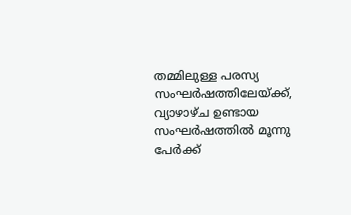തമ്മിലുള്ള പരസ്യ സംഘര്‍ഷത്തിലേയ്ക്ക്, വ്യാഴാഴ്ച ഉണ്ടായ സംഘര്‍ഷത്തില്‍ മൂന്നു പേര്‍ക്ക്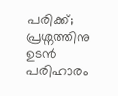പരിക്ക്; പ്രശ്നത്തിനു ഉടന്‍ പരിഹാരം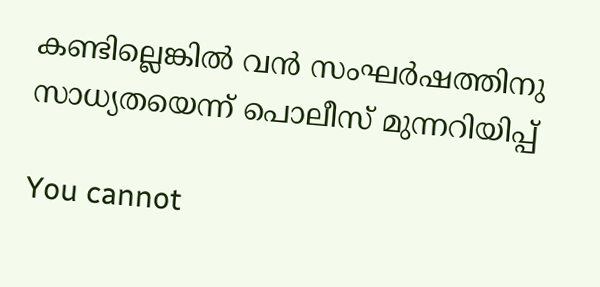കണ്ടില്ലെങ്കില്‍ വന്‍ സംഘര്‍ഷത്തിനു സാധ്യതയെന്ന് പൊലീസ് മുന്നറിയിപ്പ്

You cannot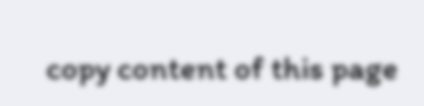copy content of this page